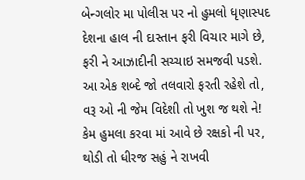બેન્ગલોર મા પોલીસ પર નો હુમલો ધૃણાસ્પદ
દેશના હાલ ની દાસ્તાન ફરી વિચાર માગે છે,
ફરી ને આઝાદીની સચ્ચાઇ સમજવી પડશે.
આ એક શબ્દે જો તલવારો ફરતી રહેશે તો,
વરૂ ઓ ની જેમ વિદેશી તો ખુશ જ થશે ને!
કેમ હુમલા કરવા માં આવે છે રક્ષકો ની પર,
થોડી તો ધીરજ સહું ને રાખવી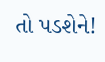તો પડશેને!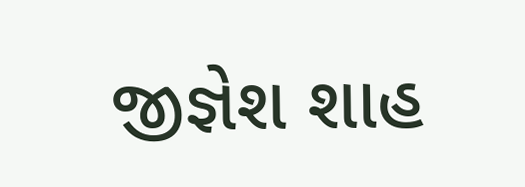જીજ્ઞેશ શાહ